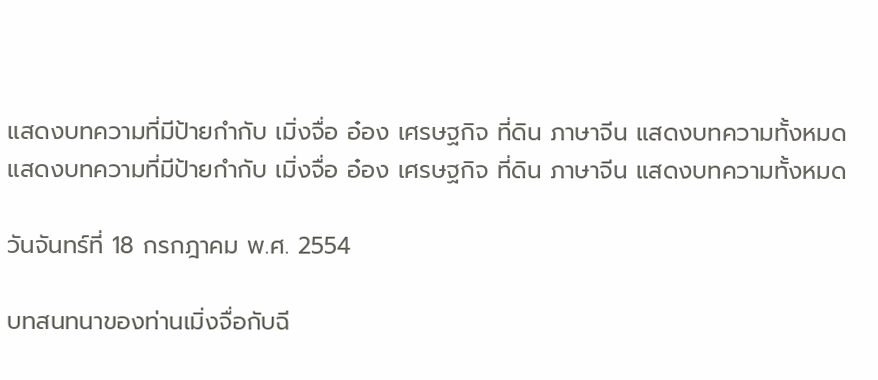แสดงบทความที่มีป้ายกำกับ เมิ่งจื่อ อ๋อง เศรษฐกิจ ที่ดิน ภาษาจีน แสดงบทความทั้งหมด
แสดงบทความที่มีป้ายกำกับ เมิ่งจื่อ อ๋อง เศรษฐกิจ ที่ดิน ภาษาจีน แสดงบทความทั้งหมด

วันจันทร์ที่ 18 กรกฎาคม พ.ศ. 2554

บทสนทนาของท่านเมิ่งจื่อกับฉี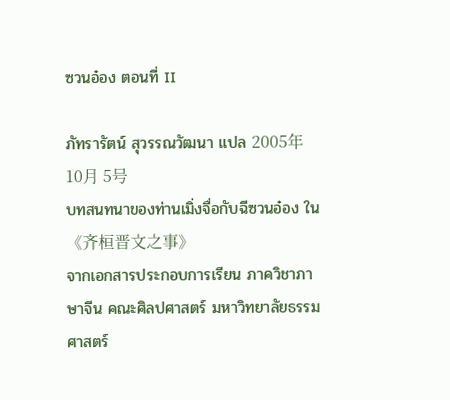ซวนอ๋อง ตอนที่ II

ภัทรารัตน์ สุวรรณวัฒนา แปล 2005年10月 5号
บทสนทนาของท่านเมิ่งจื่อกับฉีซวนอ๋อง ใน《齐桓晋文之事》
จากเอกสารประกอบการเรียน ภาควิชาภาษาจีน คณะศิลปศาสตร์ มหาวิทยาลัยธรรมศาสตร์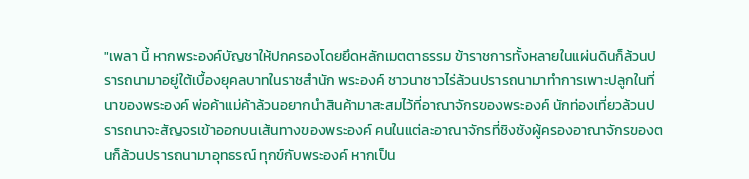"เพลา นี้ หากพระองค์บัญชาให้ปกครองโดยยึดหลักเมตตาธรรม ข้าราชการทั้งหลายในแผ่นดินก็ล้วนปรารถนามาอยู่ใต้เบื้องยุคลบาทในราชสำนัก พระองค์ ชาวนาชาวไร่ล้วนปรารถนามาทำการเพาะปลูกในที่นาของพระองค์ พ่อค้าแม่ค้าล้วนอยากนำสินค้ามาสะสมไว้ที่อาณาจักรของพระองค์ นักท่องเที่ยวล้วนปรารถนาจะสัญจรเข้าออกบนเส้นทางของพระองค์ คนในแต่ละอาณาจักรที่ชิงชังผู้ครองอาณาจักรของตนก็ล้วนปรารถนามาอุทธรณ์ ทุกข์กับพระองค์ หากเป็น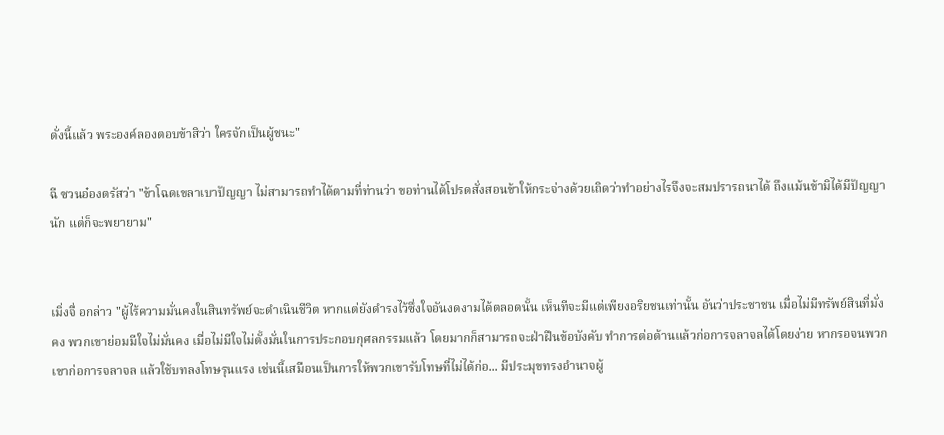ดั่งนี้แล้ว พระองค์ลองตอบข้าสิว่า ใครจักเป็นผู้ชนะ"

ฉี ซวนอ๋องตรัสว่า "ข้าโฉดเขลาเบาปัญญา ไม่สามารถทำได้ตามที่ท่านว่า ขอท่านได้โปรดสั่งสอนข้าให้กระจ่างด้วยเถิดว่าทำอย่างไรจึงจะสมปรารถนาได้ ถึงแม้นข้ามิได้มีปัญญานัก แต่ก็จะพยายาม"


เมิ่งจื่ อกล่าว "ผู้ไร้ความมั่นคงในสินทรัพย์จะดำเนินชีวิต หากแต่ยังดำรงไว้ซึ่งใจอันงดงามได้ตลอดนั้น เห็นทีจะมีแต่เพียงอริยชนเท่านั้น อันว่าประชาชน เมื่อไม่มีทรัพย์สินที่มั่งคง พวกเขาย่อมมีใจไม่มั่นคง เมื่อไม่มีใจไม่ตั้งมั่นในการประกอบกุศลกรรมแล้ว โดยมากก็สามารถจะฝ่าฝืนข้อบังคับ ทำการต่อต้านแล้วก่อการจลาจลได้โดยง่าย หากรอจนพวกเขาก่อการจลาจล แล้วใช้บทลงโทษรุนแรง เช่นนี้เสมือนเป็นการให้พวกเขารับโทษที่ไม่ได้ก่อ... มีประมุขทรงอำนาจผู้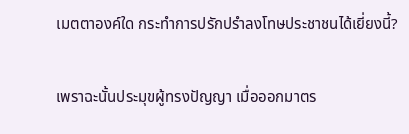เมตตาองค์ใด กระทำการปรักปรำลงโทษประชาชนได้เยี่ยงนี้?

เพราฉะนั้นประมุขผู้ทรงปัญญา เมื่อออกมาตร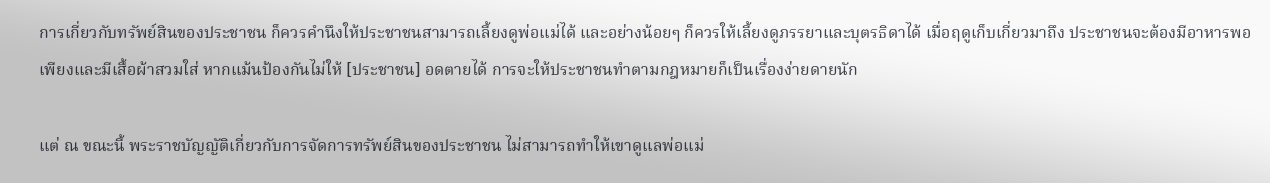การเกี่ยวกับทรัพย์สินของประชาชน ก็ควรคำนึงให้ประชาชนสามารถเลี้ยงดูพ่อแม่ได้ และอย่างน้อยๆ ก็ควรให้เลี้ยงดูภรรยาและบุตรธิดาได้ เมื่อฤดูเก็บเกี่ยวมาถึง ประชาชนจะต้องมีอาหารพอเพียงและมีเสื้อผ้าสวมใส่ หากแม้นป้องกันไม่ให้ [ประชาชน] อดตายได้ การจะให้ประชาชนทำตามกฎหมายก็เป็นเรื่องง่ายดายนัก

แต่ ณ ขณะนี้ พระราชบัญญัติเกี่ยวกับการจัดการทรัพย์สินของประชาชน ไม่สามารถทำให้เขาดูแลพ่อแม่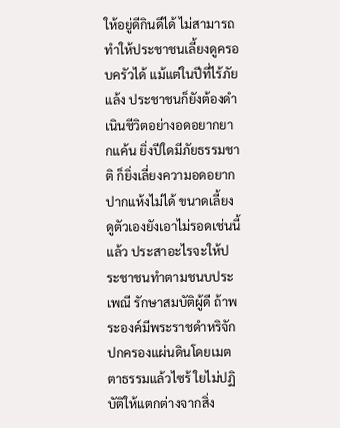ให้อยู่ดีกินดีได้ ไม่สามารถทำให้ประชาชนเลี้ยงดูครอบครัวได้ แม้แต่ในปีที่ไร้ภัยแล้ง ประชาชนก็ยังต้องดำเนินชีวิตอย่างอดอยากยากแค้น ยิ่งปีใดมีภัยธรรมชาติ ก็ยิ่งเลี่ยงความอดอยากปากแห้งไม่ได้ ขนาดเลี้ยงดูตัวเองยังเอาไม่รอดเช่นนี้แล้ว ประสาอะไรจะให้ประชาชนทำตามชนบประเพณี รักษาสมบัติผู้ดี ถ้าพระองค์มีพระราชดำหริจักปกครองแผ่นดินโดยเมตตาธรรมแล้วไซร้ ใยไม่ปฏิบัติให้แตกต่างจากสิ่ง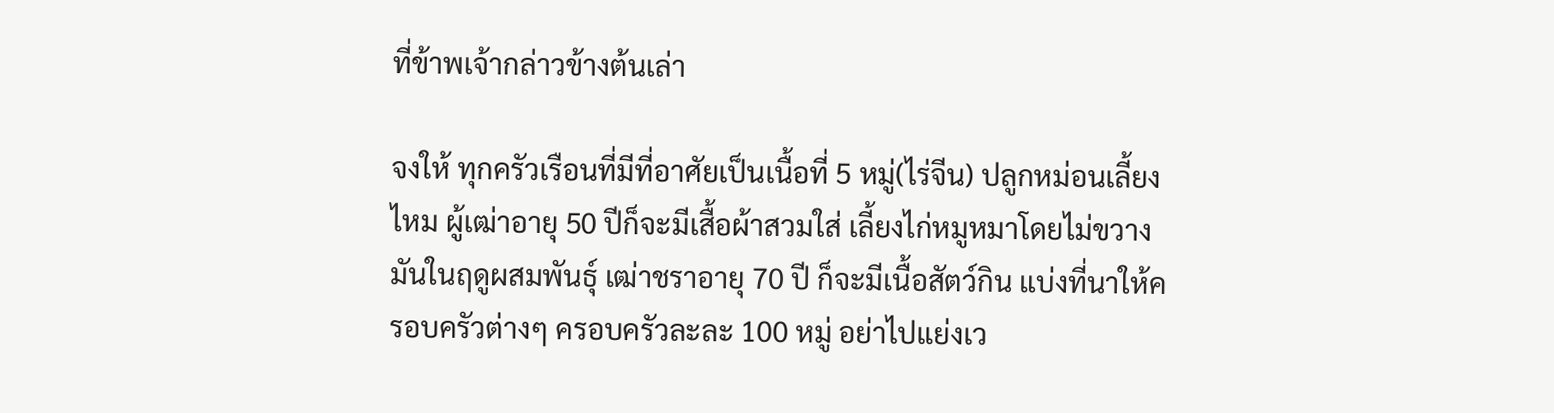ที่ข้าพเจ้ากล่าวข้างต้นเล่า

จงให้ ทุกครัวเรือนที่มีที่อาศัยเป็นเนื้อที่ 5 หมู่(ไร่จีน) ปลูกหม่อนเลี้ยงไหม ผู้เฒ่าอายุ 50 ปีก็จะมีเสื้อผ้าสวมใส่ เลี้ยงไก่หมูหมาโดยไม่ขวางมันในฤดูผสมพันธุ์ เฒ่าชราอายุ 70 ปี ก็จะมีเนื้อสัตว์กิน แบ่งที่นาให้ครอบครัวต่างๆ ครอบครัวละละ 100 หมู่ อย่าไปแย่งเว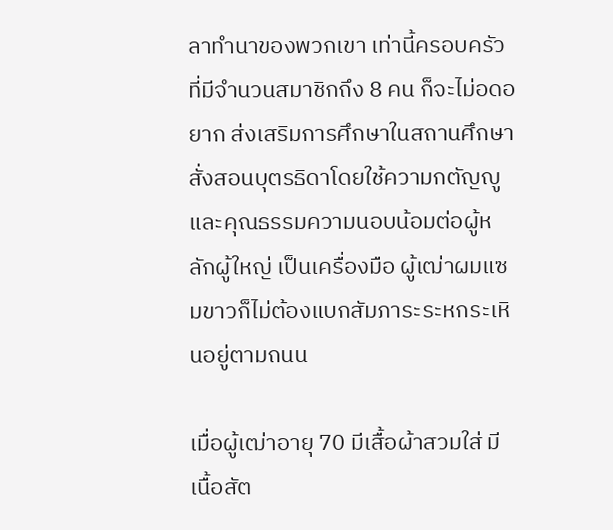ลาทำนาของพวกเขา เท่านี้ครอบครัวที่มีจำนวนสมาชิกถึง 8 คน ก็จะไม่อดอยาก ส่งเสริมการศึกษาในสถานศึกษา สั่งสอนบุตรธิดาโดยใช้ความกตัญญูและคุณธรรมความนอบน้อมต่อผู้หลักผู้ใหญ่ เป็นเครื่องมือ ผู้เฒ่าผมแซมขาวก็ไม่ต้องแบกสัมภาระระหกระเหินอยู่ตามถนน

เมื่อผู้เฒ่าอายุ 70 มีเสื้อผ้าสวมใส่ มีเนื้อสัต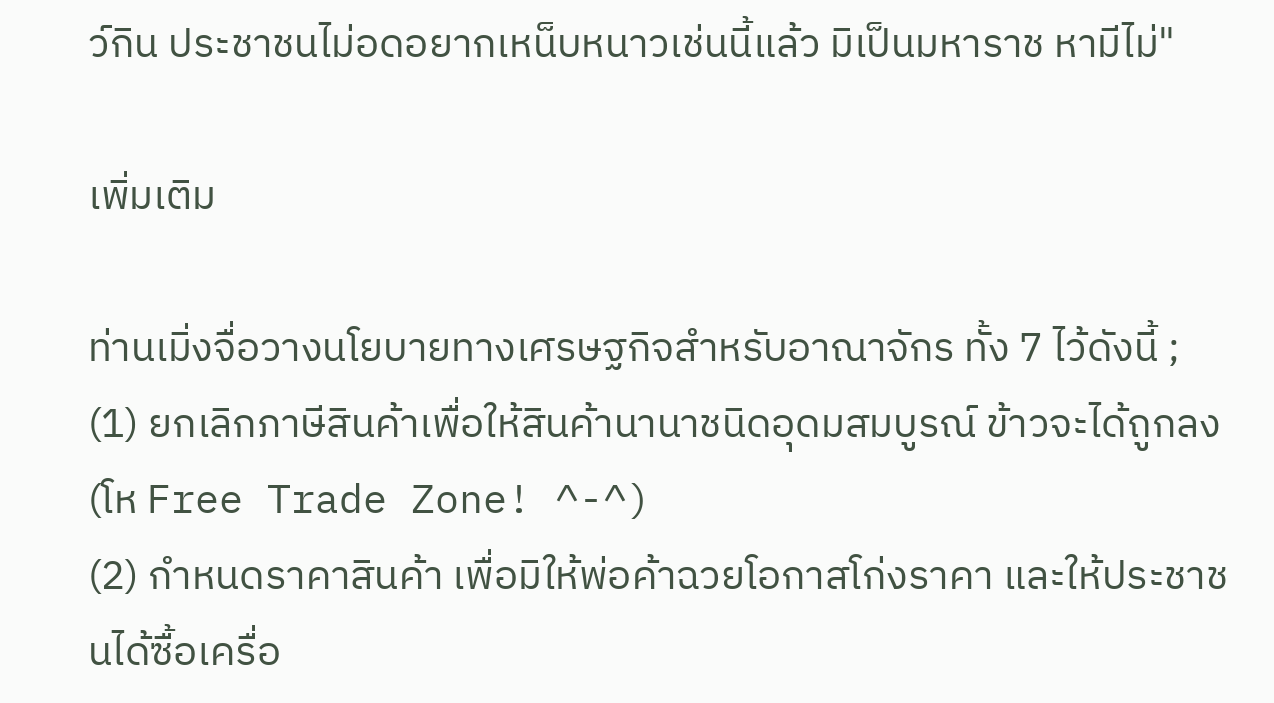ว์กิน ประชาชนไม่อดอยากเหน็บหนาวเช่นนี้แล้ว มิเป็นมหาราช หามีไม่"

เพิ่มเติม

ท่านเมิ่งจื่อวางนโยบายทางเศรษฐกิจสำหรับอาณาจักร ทั้ง 7 ไว้ดังนี้ ;
(1) ยกเลิกภาษีสินค้าเพื่อให้สินค้านานาชนิดอุดมสมบูรณ์ ข้าวจะได้ถูกลง (โห Free Trade Zone! ^-^)
(2) กำหนดราคาสินค้า เพื่อมิให้พ่อค้าฉวยโอกาสโก่งราคา และให้ประชาชนได้ซื้อเครื่อ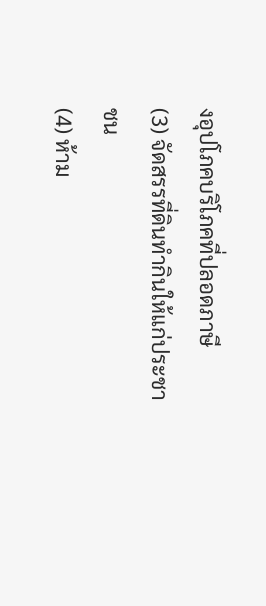งอุปโภคบริโภคที่ปลอดภาษี
(3) จัดสรรที่ดินทำกินให้แก่ประชาชน
(4) ห้าม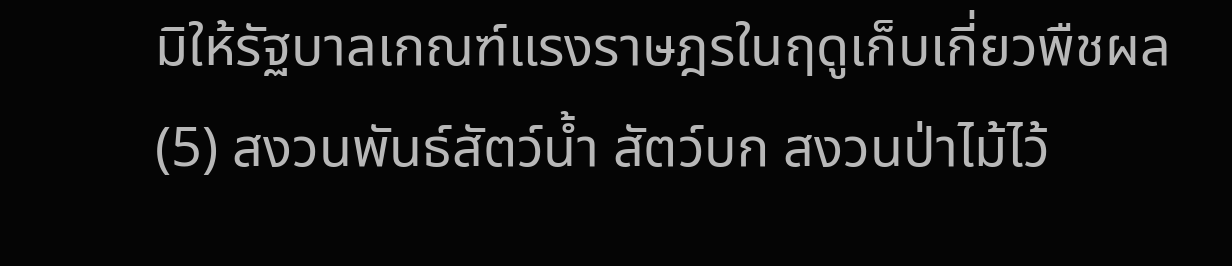มิให้รัฐบาลเกณฑ์แรงราษฎรในฤดูเก็บเกี่ยวพืชผล
(5) สงวนพันธ์สัตว์น้ำ สัตว์บก สงวนป่าไม้ไว้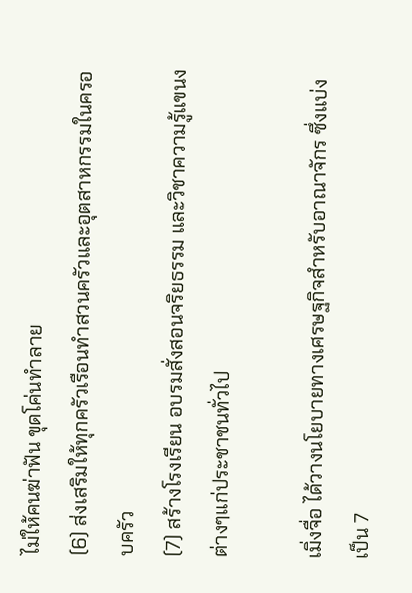ไม่ให้คนฆ่าฟัน ขุดโค่นทำลาย
(6) ส่งเสริมให้ทุกครัวเรือนทำสวนครัวและอุตสาหกรรมในครอบครัว
(7) สร้างโรงเรียน อบรมสั่งสอนจริยธรรม และวิชาความรู้แขนงต่างๆแก่ประชาชนทั่วไป

เมิ่งจื่อ ได้วางนโยบายทางเศรษฐกิจสำหรับอาณาจักร ซึ่งแบ่งเป็น 7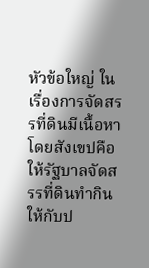หัวข้อใหญ่ ในเรื่องการจัดสรรที่ดินมีเนื้อหาโดยสังเขปคือ ให้รัฐบาลจัดสรรที่ดินทำกินให้กับป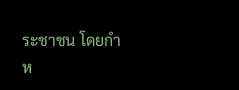ระชาชน โดยกำห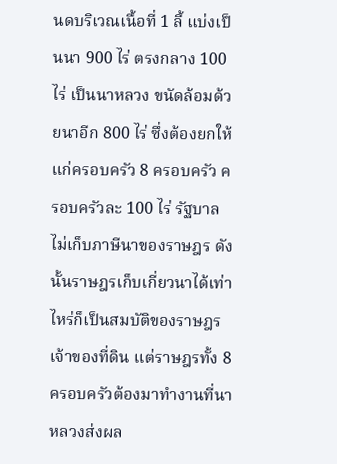นดบริเวณเนื้อที่ 1 ลี้ แบ่งเป็นนา 900 ไร่ ตรงกลาง 100 ไร่ เป็นนาหลวง ขนัดล้อมด้วยนาอีก 800 ไร่ ซึ่งต้องยกให้แก่ครอบครัว 8 ครอบครัว ครอบครัวละ 100 ไร่ รัฐบาลไม่เก็บภาษีนาของราษฎร ดังนั้นราษฎรเก็บเกี่ยวนาได้เท่าไหร่ก็เป็นสมบัติของราษฎรเจ้าของที่ดิน แต่ราษฎรทั้ง 8 ครอบครัวต้องมาทำงานที่นาหลวงส่งผล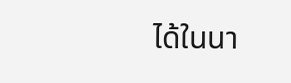ได้ในนา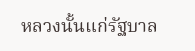หลวงนั้นแก่รัฐบาล